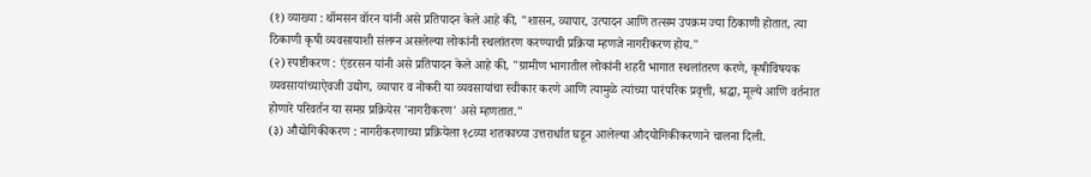(१) व्याख्या : थॉमसन वॉरन यांनी असे प्रतिपादन केले आहे की, "शासन, व्यापार, उत्पादन आणि तत्सम उपक्रम ज्या ठिकाणी होतात, त्या ठिकाणी कृषी व्यवसायाशी संलग्न असलेल्या लोकांनी स्थलांतरण करण्याची प्रक्रिया म्हणजे नागरीकरण होय."
(२) स्पष्टीकरण : एंडरसन यांनी असे प्रतिपादन केले आहे की, "ग्रामीण भागातील लोकांनी शहरी भागात स्थलांतरण करणे, कृषीविषयक व्यवसायांच्याऐवजी उद्योग, व्यापार व नोकरी या व्यवसायांचा स्वीकार करणे आणि त्यामुळे त्यांच्या पारंपरिक प्रवृत्ती, श्रद्धा, मूल्ये आणि वर्तनात होणारे परिवर्तन या समग्र प्रक्रियेस 'नागरीकरण' असे म्हणतात."
(३) औद्योगिकीकरण : नागरीकरणाच्या प्रक्रियेला १८व्या शतकाच्या उत्तरार्धात घडून आलेल्या औदयोगिकीकरणाने चालना दिली.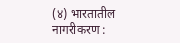(४) भारतातील नागरीकरण :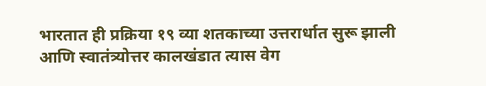भारतात ही प्रक्रिया १९ व्या शतकाच्या उत्तरार्धात सुरू झाली आणि स्वातंत्र्योत्तर कालखंडात त्यास वेग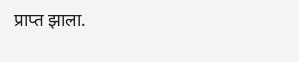प्राप्त झाला.